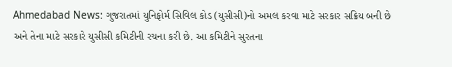Ahmedabad News: ગુજરાતમાં યુનિફોર્મ સિવિલ કોડ (યુસીસી)નો અમલ કરવા માટે સરકાર સક્રિય બની છે અને તેના માટે સરકારે યુસીસી કમિટીની રચના કરી છે. આ કમિટીને સુરતના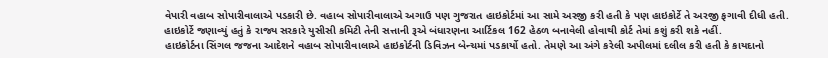વેપારી વહાબ સોપારીવાલાએ પડકારી છે. વહાબ સોપારીવાલાએ અગાઉ પણ ગુજરાત હાઇકોર્ટમાં આ સામે અરજી કરી હતી કે પણ હાઇકોર્ટે તે અરજી ફગાવી દીધી હતી. હાઇકોર્ટે જણાવ્યું હતું કે રાજ્ય સરકારે યુસીસી કમિટી તેની સત્તાની રૂએ બંધારણના આર્ટિકલ 162 હેઠળ બનાવેલી હોવાથી કોર્ટ તેમાં કશું કરી શકે નહીં.
હાઇકોર્ટના સિંગલ જજના આદેશને વહાબ સોપારીવાલાએ હાઇકોર્ટની ડિવિઝન બેન્ચમાં પડકાર્યો હતો. તેમણે આ અંગે કરેલી અપીલમાં દલીલ કરી હતી કે કાયદાનો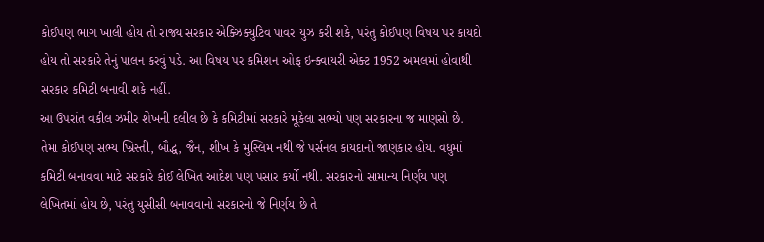કોઈપણ ભાગ ખાલી હોય તો રાજ્ય સરકાર એક્ઝિક્યુટિવ પાવર યુઝ કરી શકે, પરંતુ કોઈપણ વિષય પર કાયદો હોય તો સરકારે તેનું પાલન કરવું પડે. આ વિષય પર કમિશન ઓફ ઇન્ક્વાયરી એક્ટ 1952 અમલમાં હોવાથી સરકાર કમિટી બનાવી શકે નહીં.
આ ઉપરાંત વકીલ ઝમીર શેખની દલીલ છે કે કમિટીમાં સરકારે મૂકેલા સભ્યો પણ સરકારના જ માણસો છે. તેમા કોઈપણ સભ્ય ખ્રિસ્તી, બૌદ્ધ, જૈન, શીખ કે મુસ્લિમ નથી જે પર્સનલ કાયદાનો જાણકાર હોય. વધુમાં કમિટી બનાવવા માટે સરકારે કોઈ લેખિત આદેશ પણ પસાર કર્યો નથી. સરકારનો સામાન્ય નિર્ણય પણ લેખિતમાં હોય છે, પરંતુ યુસીસી બનાવવાનો સરકારનો જે નિર્ણય છે તે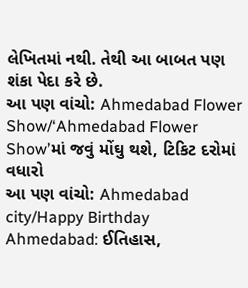લેખિતમાં નથી. તેથી આ બાબત પણ શંકા પેદા કરે છે.
આ પણ વાંચો: Ahmedabad Flower Show/‘Ahmedabad Flower Show’માં જવું મોંઘુ થશે, ટિકિટ દરોમાં વધારો
આ પણ વાંચો: Ahmedabad city/Happy Birthday Ahmedabad: ઈતિહાસ,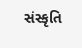સંસ્કૃતિ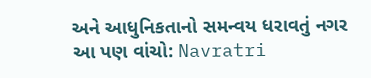અને આધુનિકતાનો સમન્વય ધરાવતું નગર
આ પણ વાંચો: Navratri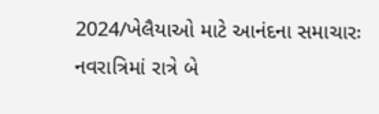2024/ખેલૈયાઓ માટે આનંદના સમાચારઃ નવરાત્રિમાં રાત્રે બે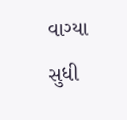વાગ્યા સુધી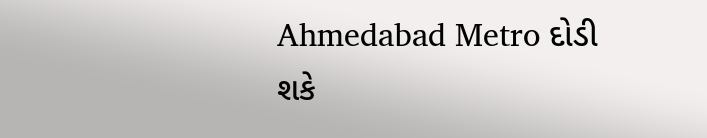Ahmedabad Metro દોડી શકે